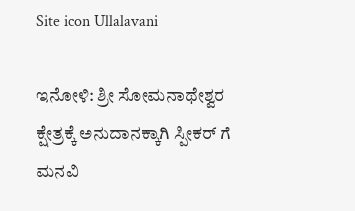Site icon Ullalavani

ಇನೋಳಿ: ಶ್ರೀ ಸೋಮನಾಥೇಶ್ವರ ಕ್ಷೇತ್ರಕ್ಕೆ ಅನುದಾನಕ್ಕಾಗಿ ಸ್ಪೀಕರ್ ಗೆ ಮನವಿ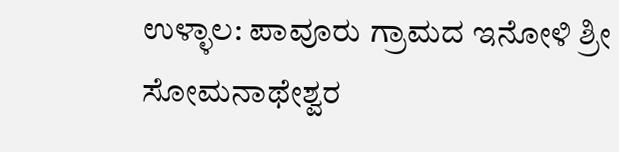ಉಳ್ಳಾಲ‌: ಪಾವೂರು ಗ್ರಾಮದ ಇನೋಳಿ ಶ್ರೀ ಸೋಮನಾಥೇಶ್ವರ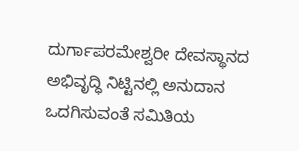ದುರ್ಗಾಪರಮೇಶ್ವರೀ ದೇವಸ್ಥಾನದ ಅಭಿವೃದ್ಧಿ ನಿಟ್ಟಿನಲ್ಲಿ ಅನುದಾನ ಒದಗಿಸುವಂತೆ ಸಮಿತಿಯ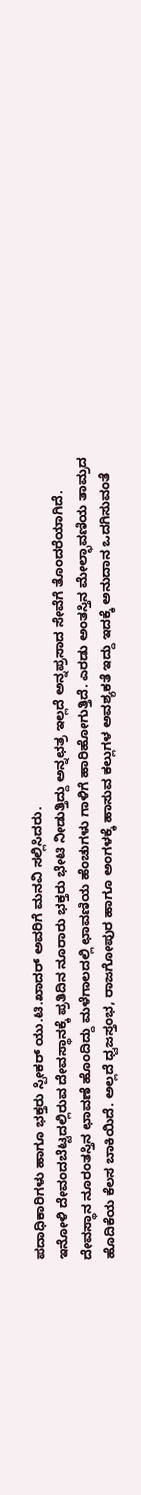ಪದಾಧಿಕಾರಿಗಳು ಹಾಗೂ ಭಕ್ತರು ಸ್ಪೀಕರ್ ಯು.ಟಿ.ಖಾದರ್ ಅವರಿಗೆ ಮನವಿ ಸಲ್ಲಿಸಿದರು.
ಇನೋಳಿ ದೇವಂದಬೆಟ್ಟದಲ್ಲಿರುವ ದೇವಸ್ಥಾನಕ್ಕೆ ಪ್ರತಿದಿನ ನೂರಾರು ಭಕ್ತರು ಭೇಟಿ ನೀಡುತ್ತಿದ್ದು ಅನ್ನಛತ್ರ ಇಲ್ಲದೆ ಅನ್ನಪ್ರಸಾದ ಸೇವೆಗೆ ತೊಂದರೆಯಾಗಿದೆ. ದೇವಸ್ಥಾನ ನೂರಂತಸ್ತಿನ ಛಾವಣೆ ಹೊಂದಿದ್ದು ಮಳೆಗಾಲದಲ್ಲಿ ಛಾವಣಿಯ ಹೆಂಚುಗಳು ಗಾಳಿಗೆ ಹಾರಿಹೋಗುತ್ತಿದೆ. ಎರಡು ಅಂತಸ್ತಿನ ಮೇಲ್ಛಾವಣಿಯ ತಾಮ್ರದ ಹೊದಿಕೆಯ ಕೆಲಸ ಬಾಕಿಯಿದೆ. ಅಲ್ಲದೆ ಧ್ವಜಸ್ತಂಭ, ರಾಜಗೋಪುರ ಹಾಗೂ ಅಂಗಳಕ್ಕೆ ಹಾಸುವ ಕಲ್ಲುಗಳ ಅವಶ್ಯಕತೆ ಇದ್ದು ಇದಕ್ಕೆ ಅನುದಾನ ಒದಗಿಸುವಂತೆ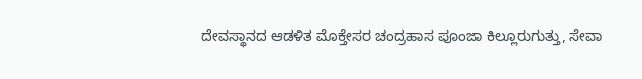ದೇವಸ್ಥಾನದ ಆಡಳಿತ ಮೊಕ್ತೇಸರ ಚಂದ್ರಹಾಸ ಪೂಂಜಾ ಕಿಲ್ಲೂರುಗುತ್ತು, ಸೇವಾ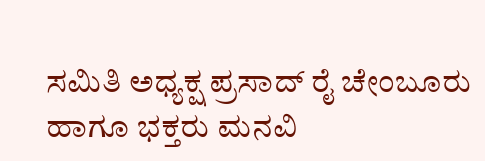ಸಮಿತಿ ಅಧ್ಯಕ್ಷ ಪ್ರಸಾದ್ ರೈ ಚೇಂಬೂರು ಹಾಗೂ ಭಕ್ತರು ಮನವಿ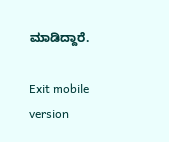ಮಾಡಿದ್ದಾರೆ.

Exit mobile version